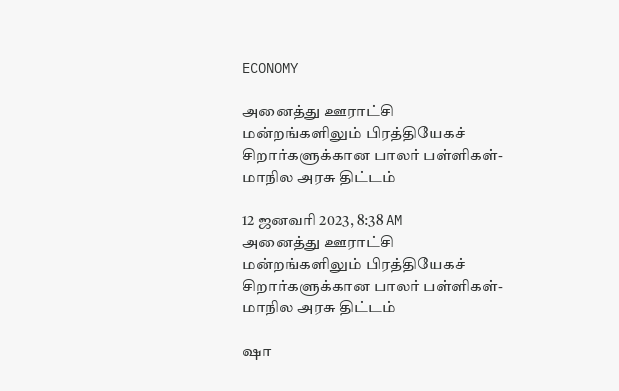ECONOMY

அனைத்து ஊராட்சி மன்றங்களிலும் பிரத்தியேகச் சிறார்களுக்கான பாலர் பள்ளிகள்- மாநில அரசு திட்டம்

12 ஜனவரி 2023, 8:38 AM
அனைத்து ஊராட்சி மன்றங்களிலும் பிரத்தியேகச் சிறார்களுக்கான பாலர் பள்ளிகள்- மாநில அரசு திட்டம்

ஷா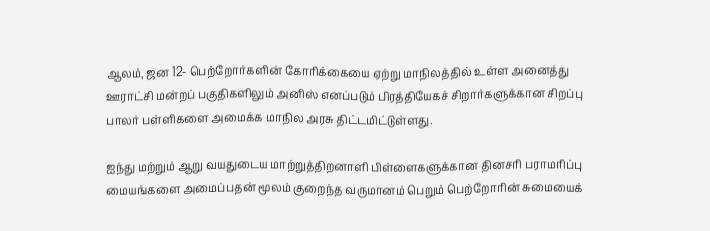ஆலம், ஜன 12- பெற்றோர்களின் கோரிக்கையை ஏற்று மாநிலத்தில் உள்ள அனைத்து ஊராட்சி மன்றப் பகுதிகளிலும் அனிஸ் எனப்படும் பிரத்தியேகச் சிறார்களுக்கான சிறப்பு பாலர் பள்ளிகளை அமைக்க மாநில அரசு திட்டமிட்டுள்ளது.

ஐந்து மற்றும் ஆறு வயதுடைய மாற்றுத்திறனாளி பிள்ளைகளுக்கான தினசரி பராமரிப்பு மையங்களை அமைப்பதன் மூலம் குறைந்த வருமானம் பெறும் பெற்றோரின் சுமையைக்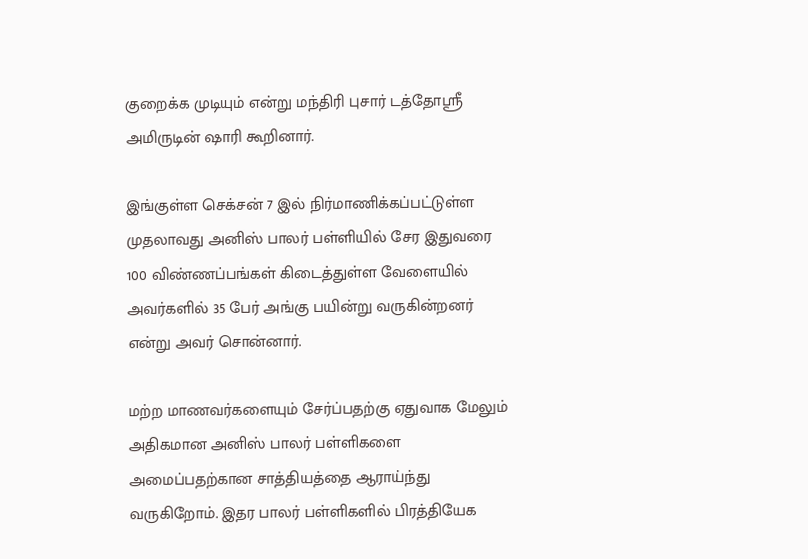குறைக்க முடியும் என்று மந்திரி புசார் டத்தோஸ்ரீ அமிருடின் ஷாரி கூறினார்.

இங்குள்ள செக்சன் 7 இல் நிர்மாணிக்கப்பட்டுள்ள முதலாவது அனிஸ் பாலர் பள்ளியில் சேர இதுவரை 100 விண்ணப்பங்கள் கிடைத்துள்ள வேளையில் அவர்களில் 35 பேர் அங்கு பயின்று வருகின்றனர் என்று அவர் சொன்னார்.

மற்ற மாணவர்களையும் சேர்ப்பதற்கு ஏதுவாக மேலும் அதிகமான அனிஸ் பாலர் பள்ளிகளை அமைப்பதற்கான சாத்தியத்தை ஆராய்ந்து வருகிறோம். இதர பாலர் பள்ளிகளில் பிரத்தியேக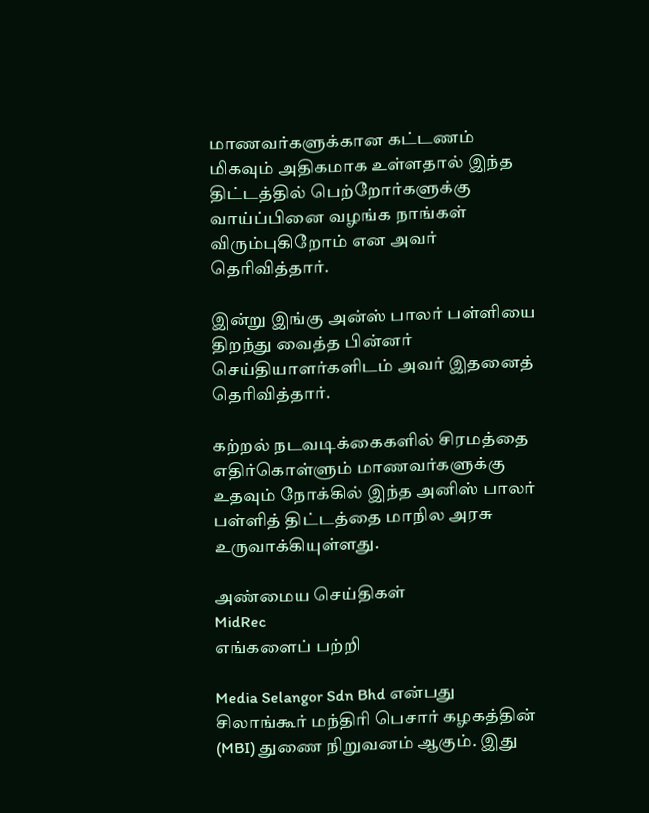மாணவர்களுக்கான கட்டணம் மிகவும் அதிகமாக உள்ளதால் இந்த திட்டத்தில் பெற்றோர்களுக்கு வாய்ப்பினை வழங்க நாங்கள் விரும்புகிறோம் என அவர் தெரிவித்தார்.

இன்று இங்கு அன்ஸ் பாலர் பள்ளியை திறந்து வைத்த பின்னர் செய்தியாளர்களிடம் அவர் இதனைத் தெரிவித்தார்.

கற்றல் நடவடிக்கைகளில் சிரமத்தை எதிர்கொள்ளும் மாணவர்களுக்கு உதவும் நோக்கில் இந்த அனிஸ் பாலர் பள்ளித் திட்டத்தை மாநில அரசு உருவாக்கியுள்ளது.

அண்மைய செய்திகள்
MidRec
எங்களைப் பற்றி

Media Selangor Sdn Bhd என்பது சிலாங்கூர் மந்திரி பெசார் கழகத்தின் (MBI) துணை நிறுவனம் ஆகும். இது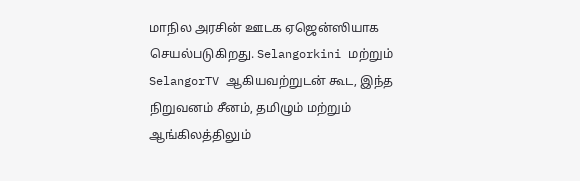மாநில அரசின் ஊடக ஏஜென்ஸியாக செயல்படுகிறது. Selangorkini மற்றும் SelangorTV ஆகியவற்றுடன் கூட, இந்த நிறுவனம் சீனம், தமிழும் மற்றும் ஆங்கிலத்திலும்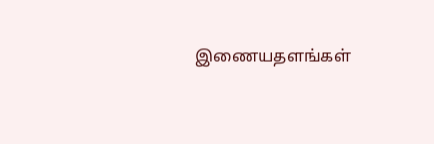இணையதளங்கள்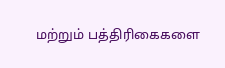மற்றும் பத்திரிகைகளை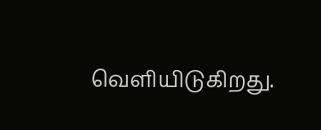வெளியிடுகிறது.